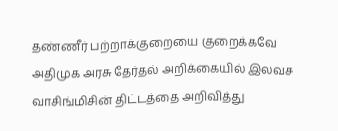தண்ணீர் பற்றாக்குறையை குறைக்கவே அதிமுக அரசு தேர்தல் அறிக்கையில் இலவச வாசிங்மிசின் திட்டத்தை அறிவித்து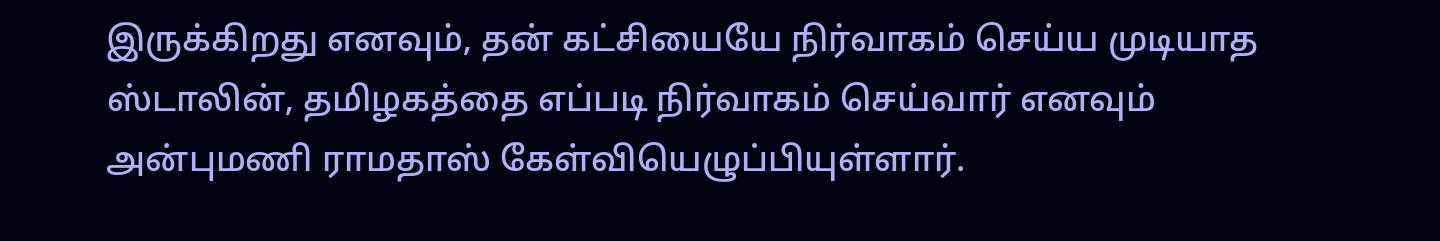இருக்கிறது எனவும், தன் கட்சியையே நிர்வாகம் செய்ய முடியாத ஸ்டாலின், தமிழகத்தை எப்படி நிர்வாகம் செய்வார் எனவும் அன்புமணி ராமதாஸ் கேள்வியெழுப்பியுள்ளார்.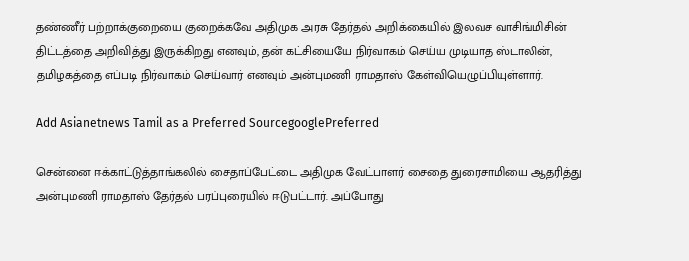தண்ணீர் பற்றாக்குறையை குறைக்கவே அதிமுக அரசு தேர்தல் அறிக்கையில் இலவச வாசிங்மிசின் திட்டத்தை அறிவித்து இருக்கிறது எனவும், தன் கட்சியையே நிர்வாகம் செய்ய முடியாத ஸ்டாலின், தமிழகத்தை எப்படி நிர்வாகம் செய்வார் எனவும் அன்புமணி ராமதாஸ் கேள்வியெழுப்பியுள்ளார்.

Add Asianetnews Tamil as a Preferred SourcegooglePreferred

சென்னை ஈக்காட்டுத்தாங்கலில் சைதாப்பேட்டை அதிமுக வேட்பாளர் சைதை துரைசாமியை ஆதரித்து அன்புமணி ராமதாஸ் தேர்தல் பரப்புரையில் ஈடுபட்டார். அப்போது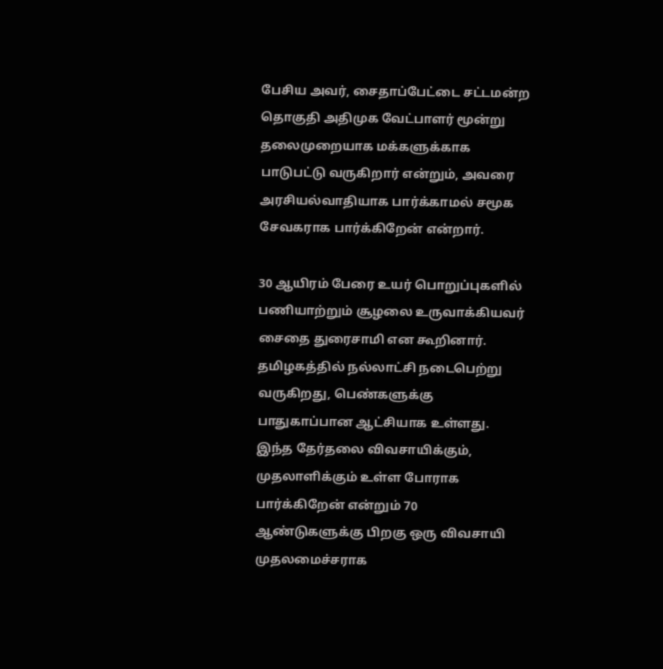பேசிய அவர், சைதாப்பேட்டை சட்டமன்ற தொகுதி அதிமுக வேட்பாளர் மூன்று தலைமுறையாக மக்களுக்காக பாடுபட்டு வருகிறார் என்றும், அவரை அரசியல்வாதியாக பார்க்காமல் சமூக சேவகராக பார்க்கிறேன் என்றார்.

30 ஆயிரம் பேரை உயர் பொறுப்புகளில் பணியாற்றும் சூழலை உருவாக்கியவர் சைதை துரைசாமி என கூறினார். தமிழகத்தில் நல்லாட்சி நடைபெற்று வருகிறது, பெண்களுக்கு பாதுகாப்பான ஆட்சியாக உள்ளது. இந்த தேர்தலை விவசாயிக்கும், முதலாளிக்கும் உள்ள போராக பார்க்கிறேன் என்றும் 70 ஆண்டுகளுக்கு பிறகு ஒரு விவசாயி முதலமைச்சராக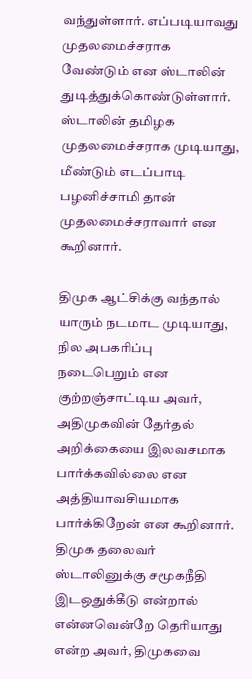வந்துள்ளார். எப்படியாவது முதலமைச்சராக வேண்டும் என ஸ்டாலின் துடித்துக்கொண்டுள்ளார். ஸ்டாலின் தமிழக முதலமைச்சராக முடியாது, மீண்டும் எடப்பாடி பழனிச்சாமி தான் முதலமைச்சராவார் என கூறினார்.

திமுக ஆட்சிக்கு வந்தால் யாரும் நடமாட முடியாது, நில அபகரிப்பு நடைபெறும் என குற்றஞ்சாட்டிய அவர், அதிமுகவின் தேர்தல் அறிக்கையை இலவசமாக பார்க்கவில்லை என அத்தியாவசியமாக பார்க்கிறேன் என கூறினார். திமுக தலைவர் ஸ்டாலினுக்கு சமூகநீதி இடஒதுக்கீடு என்றால் என்னவென்றே தெரியாது என்ற அவர், திமுகவை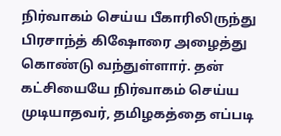நிர்வாகம் செய்ய பீகாரிலிருந்து பிரசாந்த் கிஷோரை அழைத்து கொண்டு வந்துள்ளார். தன் கட்சியையே நிர்வாகம் செய்ய முடியாதவர், தமிழகத்தை எப்படி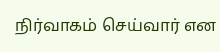நிர்வாகம் செய்வார் என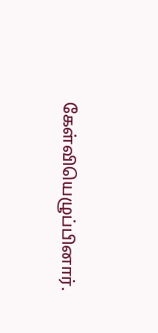கேள்வியெழுப்பினார்.